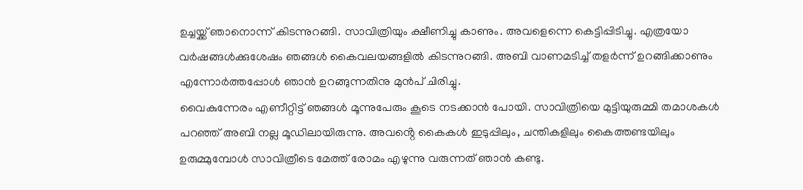ഉച്ചയ്ക്ക് ഞാനൊന്ന് കിടന്നുറങ്ങി. സാവിത്രിയും ക്ഷീണിച്ചു കാണും. അവളെന്നെ കെട്ടിപ്പിടിച്ചു. എത്രയോ വർഷങ്ങൾക്കുശേഷം ഞങ്ങൾ കൈവലയങ്ങളിൽ കിടന്നുറങ്ങി. അബി വാണമടിച്ച് തളർന്ന് ഉറങ്ങിക്കാണും എന്നോർത്തപ്പോൾ ഞാൻ ഉറങ്ങുന്നതിനു മുൻപ് ചിരിച്ചു.
വൈകുന്നേരം എണീറ്റിട്ട് ഞങ്ങൾ മൂന്നുപേരും കൂടെ നടക്കാൻ പോയി. സാവിത്രിയെ മുട്ടിയുരുമ്മി തമാശകൾ പറഞ്ഞ് അബി നല്ല മൂഡിലായിരുന്നു. അവൻ്റെ കൈകൾ ഇടുപ്പിലും, ചന്തികളിലും കൈത്തണ്ടയിലും ഉരുമ്മുമ്പോൾ സാവിത്രീടെ മേത്ത് രോമം എഴുന്നു വരുന്നത് ഞാൻ കണ്ടു.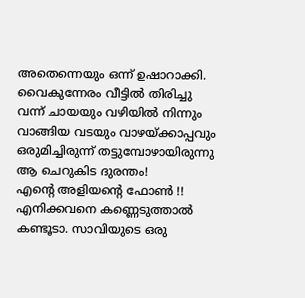അതെന്നെയും ഒന്ന് ഉഷാറാക്കി.
വൈകുന്നേരം വീട്ടിൽ തിരിച്ചു വന്ന് ചായയും വഴിയിൽ നിന്നും വാങ്ങിയ വടയും വാഴയ്ക്കാപ്പവും ഒരുമിച്ചിരുന്ന് തട്ടുമ്പോഴായിരുന്നു ആ ചെറുകിട ദുരന്തം!
എൻ്റെ അളിയൻ്റെ ഫോൺ !!
എനിക്കവനെ കണ്ണെടുത്താൽ കണ്ടൂടാ. സാവിയുടെ ഒരു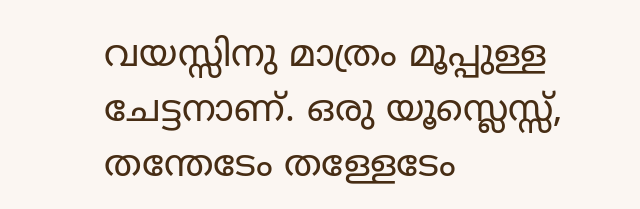വയസ്സിനു മാത്രം മൂപ്പുള്ള ചേട്ടനാണ്. ഒരു യൂസ്ലെസ്സ്, തന്തേടേം തള്ളേടേം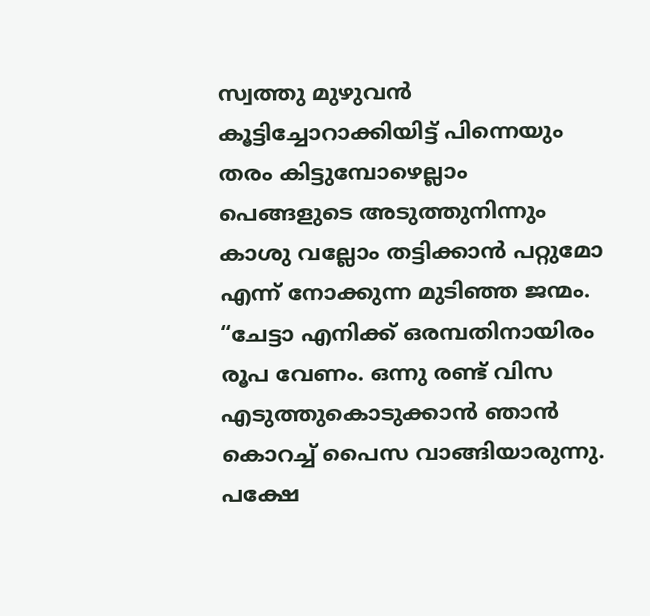സ്വത്തു മുഴുവൻ കൂട്ടിച്ചോറാക്കിയിട്ട് പിന്നെയും തരം കിട്ടുമ്പോഴെല്ലാം പെങ്ങളുടെ അടുത്തുനിന്നും കാശു വല്ലോം തട്ടിക്കാൻ പറ്റുമോ എന്ന് നോക്കുന്ന മുടിഞ്ഞ ജന്മം.
“ചേട്ടാ എനിക്ക് ഒരമ്പതിനായിരം രൂപ വേണം. ഒന്നു രണ്ട് വിസ എടുത്തുകൊടുക്കാൻ ഞാൻ കൊറച്ച് പൈസ വാങ്ങിയാരുന്നു. പക്ഷേ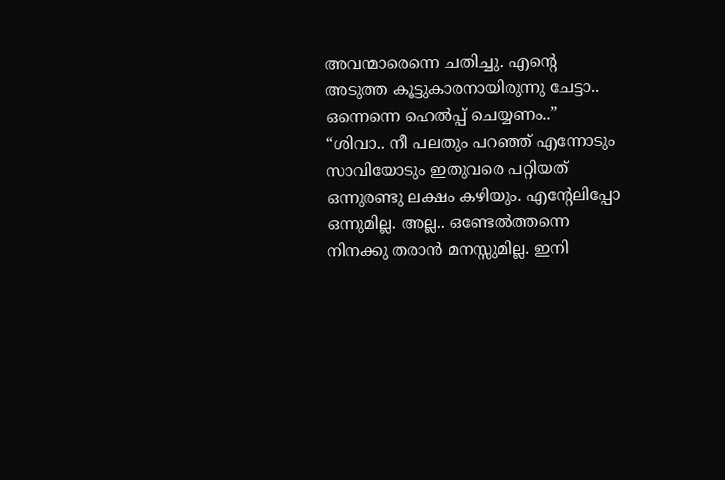അവന്മാരെന്നെ ചതിച്ചു. എൻ്റെ അടുത്ത കൂട്ടുകാരനായിരുന്നു ചേട്ടാ.. ഒന്നെന്നെ ഹെൽപ്പ് ചെയ്യണം..”
“ശിവാ.. നീ പലതും പറഞ്ഞ് എന്നോടും സാവിയോടും ഇതുവരെ പറ്റിയത് ഒന്നുരണ്ടു ലക്ഷം കഴിയും. എൻ്റേലിപ്പോ ഒന്നുമില്ല. അല്ല.. ഒണ്ടേൽത്തന്നെ നിനക്കു തരാൻ മനസ്സുമില്ല. ഇനി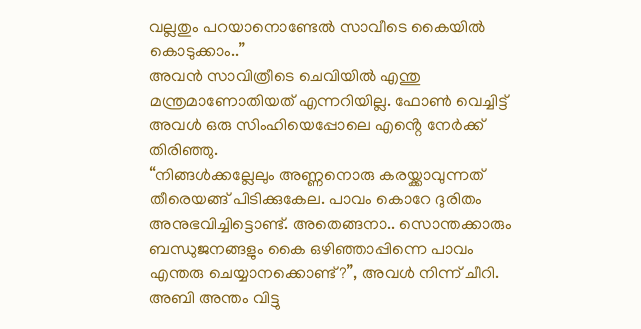വല്ലതും പറയാനൊണ്ടേൽ സാവീടെ കൈയിൽ കൊടുക്കാം..”
അവൻ സാവിത്രീടെ ചെവിയിൽ എന്തു മന്ത്രമാണോതിയത് എന്നറിയില്ല. ഫോൺ വെച്ചിട്ട് അവൾ ഒരു സിംഹിയെപ്പോലെ എൻ്റെ നേർക്ക് തിരിഞ്ഞു.
“നിങ്ങൾക്കല്ലേലും അണ്ണനൊരു കരയ്ക്കാവുന്നത് തീരെയങ്ങ് പിടിക്കുകേല. പാവം കൊറേ ദുരിതം അനുഭവിച്ചിട്ടൊണ്ട്. അതെങ്ങനാ.. സൊന്തക്കാരും ബന്ധുജനങ്ങളും കൈ ഒഴിഞ്ഞാപ്പിന്നെ പാവം എന്തരു ചെയ്യാനക്കൊണ്ട്?”, അവൾ നിന്ന് ചീറി. അബി അന്തം വിട്ടു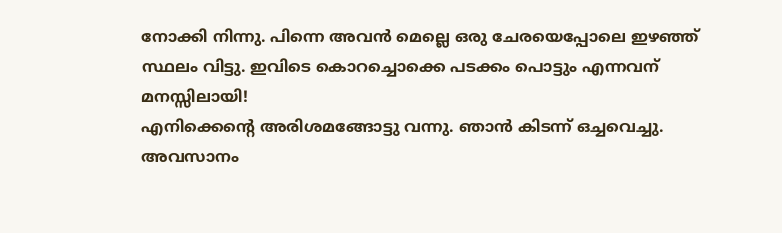നോക്കി നിന്നു. പിന്നെ അവൻ മെല്ലെ ഒരു ചേരയെപ്പോലെ ഇഴഞ്ഞ് സ്ഥലം വിട്ടു. ഇവിടെ കൊറച്ചൊക്കെ പടക്കം പൊട്ടും എന്നവന് മനസ്സിലായി!
എനിക്കെൻ്റെ അരിശമങ്ങോട്ടു വന്നു. ഞാൻ കിടന്ന് ഒച്ചവെച്ചു. അവസാനം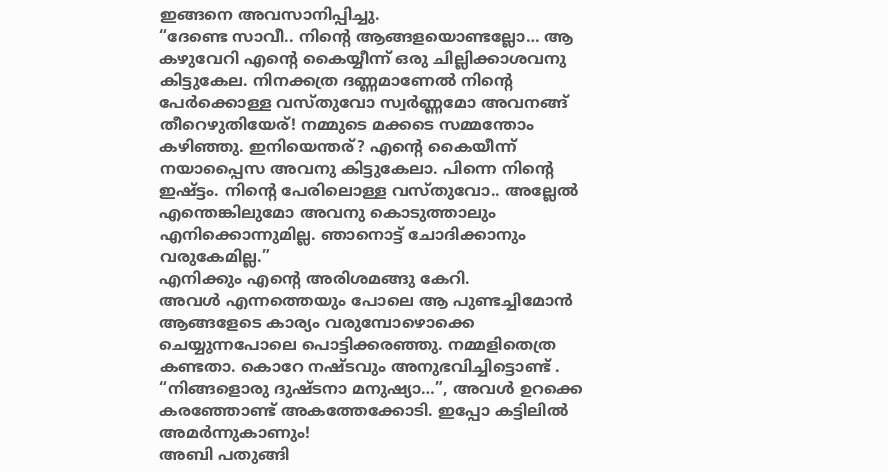ഇങ്ങനെ അവസാനിപ്പിച്ചു.
“ദേണ്ടെ സാവീ.. നിൻ്റെ ആങ്ങളയൊണ്ടല്ലോ… ആ കഴുവേറി എൻ്റെ കൈയ്യീന്ന് ഒരു ചില്ലിക്കാശവനു കിട്ടുകേല. നിനക്കത്ര ദണ്ണമാണേൽ നിൻ്റെ പേർക്കൊള്ള വസ്തുവോ സ്വർണ്ണമോ അവനങ്ങ് തീറെഴുതിയേര്! നമ്മുടെ മക്കടെ സമ്മന്തോം കഴിഞ്ഞു. ഇനിയെന്തര്? എൻ്റെ കൈയീന്ന് നയാപ്പൈസ അവനു കിട്ടുകേലാ. പിന്നെ നിൻ്റെ ഇഷ്ട്ടം. നിൻ്റെ പേരിലൊള്ള വസ്തുവോ.. അല്ലേൽ എന്തെങ്കിലുമോ അവനു കൊടുത്താലും എനിക്കൊന്നുമില്ല. ഞാനൊട്ട് ചോദിക്കാനും വരുകേമില്ല.”
എനിക്കും എൻ്റെ അരിശമങ്ങു കേറി.
അവൾ എന്നത്തെയും പോലെ ആ പുണ്ടച്ചിമോൻ ആങ്ങളേടെ കാര്യം വരുമ്പോഴൊക്കെ ചെയ്യുന്നപോലെ പൊട്ടിക്കരഞ്ഞു. നമ്മളിതെത്ര കണ്ടതാ. കൊറേ നഷ്ടവും അനുഭവിച്ചിട്ടൊണ്ട് .
“നിങ്ങളൊരു ദുഷ്ടനാ മനുഷ്യാ…”, അവൾ ഉറക്കെ കരഞ്ഞോണ്ട് അകത്തേക്കോടി. ഇപ്പോ കട്ടിലിൽ അമർന്നുകാണും!
അബി പതുങ്ങി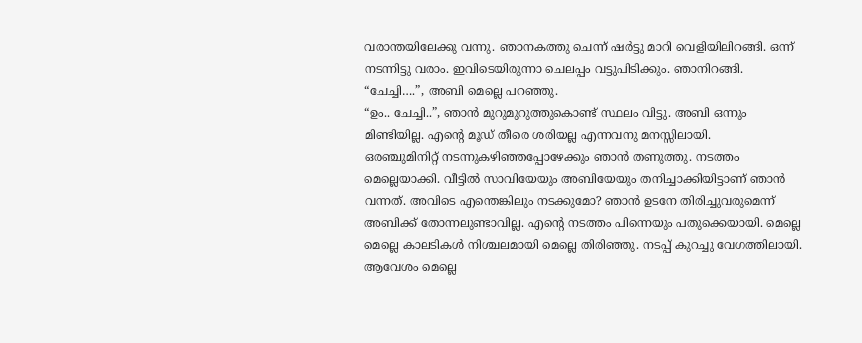വരാന്തയിലേക്കു വന്നു. ഞാനകത്തു ചെന്ന് ഷർട്ടു മാറി വെളിയിലിറങ്ങി. ഒന്ന് നടന്നിട്ടു വരാം. ഇവിടെയിരുന്നാ ചെലപ്പം വട്ടുപിടിക്കും. ഞാനിറങ്ങി.
“ചേച്ചി….”, അബി മെല്ലെ പറഞ്ഞു.
“ഉം.. ചേച്ചി..”, ഞാൻ മുറുമുറുത്തുകൊണ്ട് സ്ഥലം വിട്ടു. അബി ഒന്നും മിണ്ടിയില്ല. എൻ്റെ മൂഡ് തീരെ ശരിയല്ല എന്നവനു മനസ്സിലായി.
ഒരഞ്ചുമിനിറ്റ് നടന്നുകഴിഞ്ഞപ്പോഴേക്കും ഞാൻ തണുത്തു. നടത്തം മെല്ലെയാക്കി. വീട്ടിൽ സാവിയേയും അബിയേയും തനിച്ചാക്കിയിട്ടാണ് ഞാൻ വന്നത്. അവിടെ എന്തെങ്കിലും നടക്കുമോ? ഞാൻ ഉടനേ തിരിച്ചുവരുമെന്ന് അബിക്ക് തോന്നലുണ്ടാവില്ല. എൻ്റെ നടത്തം പിന്നെയും പതുക്കെയായി. മെല്ലെ മെല്ലെ കാലടികൾ നിശ്ചലമായി മെല്ലെ തിരിഞ്ഞു. നടപ്പ് കുറച്ചു വേഗത്തിലായി. ആവേശം മെല്ലെ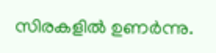സിരകളിൽ ഉണർന്നു.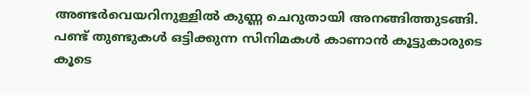അണ്ടർവെയറിനുള്ളിൽ കുണ്ണ ചെറുതായി അനങ്ങിത്തുടങ്ങി. പണ്ട് തുണ്ടുകൾ ഒട്ടിക്കുന്ന സിനിമകൾ കാണാൻ കൂട്ടുകാരുടെ കൂടെ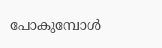പോകുമ്പോൾ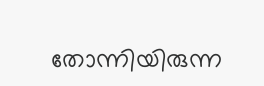തോന്നിയിരുന്ന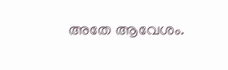അതേ ആവേശം.